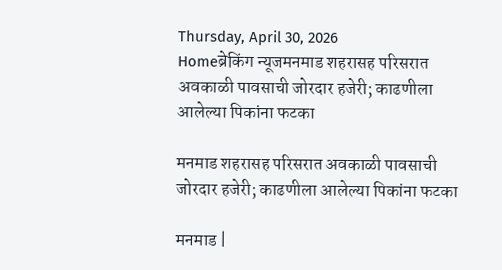Thursday, April 30, 2026
Homeब्रेकिंग न्यूजमनमाड शहरासह परिसरात अवकाळी पावसाची जोरदार हजेरी; काढणीला आलेल्या पिकांना फटका

मनमाड शहरासह परिसरात अवकाळी पावसाची जोरदार हजेरी; काढणीला आलेल्या पिकांना फटका

मनमाड |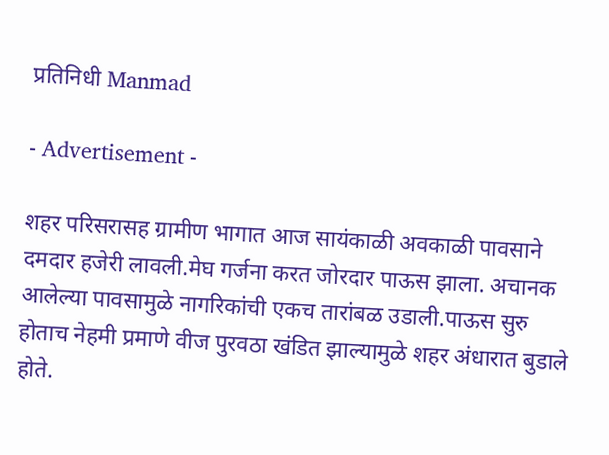प्रतिनिधी Manmad

- Advertisement -

शहर परिसरासह ग्रामीण भागात आज सायंकाळी अवकाळी पावसाने दमदार हजेरी लावली.मेघ गर्जना करत जोरदार पाऊस झाला. अचानक आलेल्या पावसामुळे नागरिकांची एकच तारांबळ उडाली.पाऊस सुरु होताच नेहमी प्रमाणे वीज पुरवठा खंडित झाल्यामुळे शहर अंधारात बुडाले होते.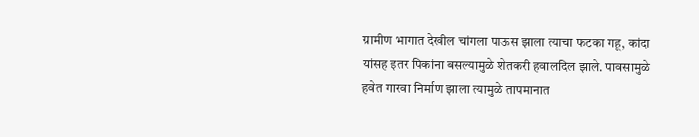ग्रामीण भागात देखील चांगला पाऊस झाला त्याचा फटका गहू, कांदा यांसह इतर पिकांना बसल्यामुळे शेतकरी हवालदिल झाले. पावसामुळे हवेत गारवा निर्माण झाला त्यामुळे तापमानात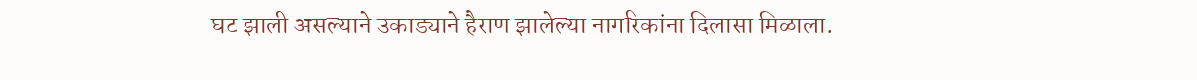घट झाली असल्याने उकाड्याने हैराण झालेल्या नागरिकांना दिलासा मिळाला.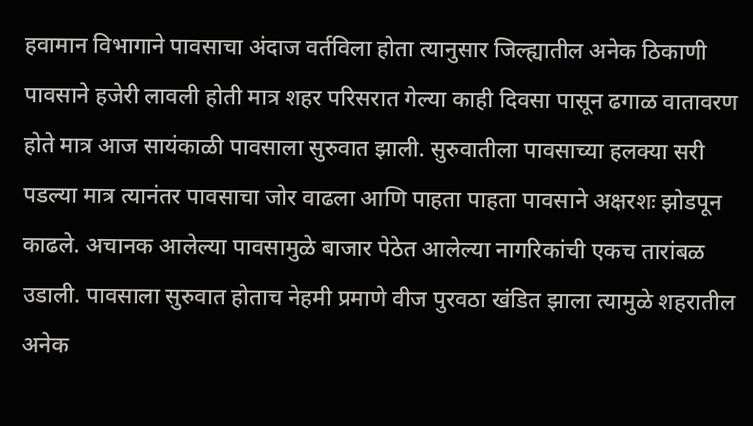हवामान विभागाने पावसाचा अंदाज वर्तविला होता त्यानुसार जिल्ह्यातील अनेक ठिकाणी पावसाने हजेरी लावली होती मात्र शहर परिसरात गेल्या काही दिवसा पासून ढगाळ वातावरण होते मात्र आज सायंकाळी पावसाला सुरुवात झाली. सुरुवातीला पावसाच्या हलक्या सरी पडल्या मात्र त्यानंतर पावसाचा जोर वाढला आणि पाहता पाहता पावसाने अक्षरशः झोडपून काढले. अचानक आलेल्या पावसामुळे बाजार पेठेत आलेल्या नागरिकांची एकच तारांबळ उडाली. पावसाला सुरुवात होताच नेहमी प्रमाणे वीज पुरवठा खंडित झाला त्यामुळे शहरातील अनेक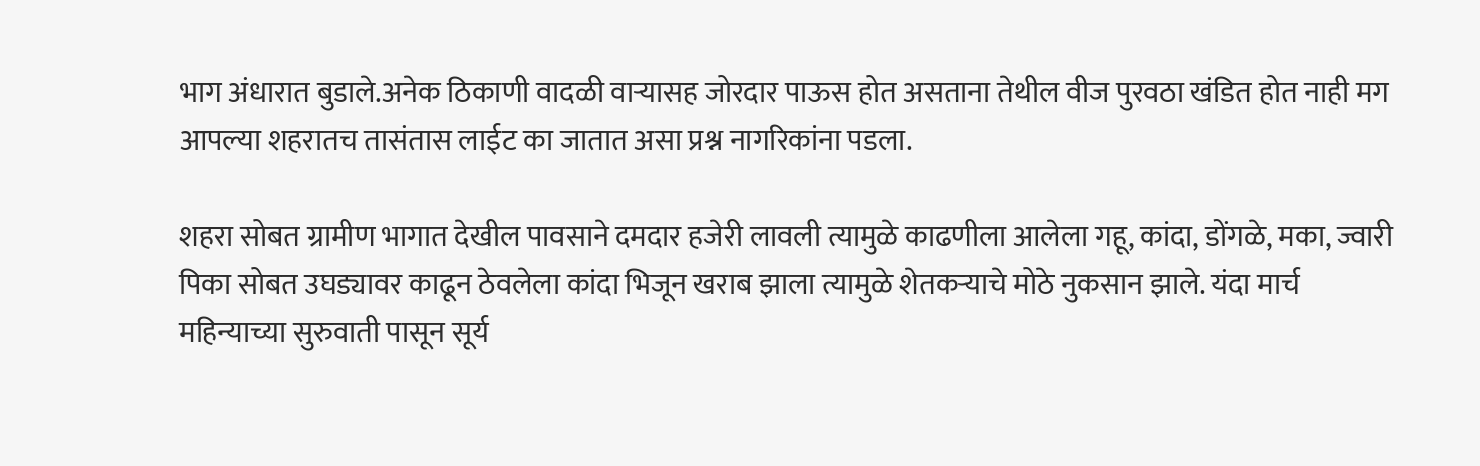भाग अंधारात बुडाले.अनेक ठिकाणी वादळी वाऱ्यासह जोरदार पाऊस होत असताना तेथील वीज पुरवठा खंडित होत नाही मग आपल्या शहरातच तासंतास लाईट का जातात असा प्रश्न नागरिकांना पडला.

शहरा सोबत ग्रामीण भागात देखील पावसाने दमदार हजेरी लावली त्यामुळे काढणीला आलेला गहू, कांदा, डोंगळे, मका, ज्वारी पिका सोबत उघड्यावर काढून ठेवलेला कांदा भिजून खराब झाला त्यामुळे शेतकऱ्याचे मोठे नुकसान झाले. यंदा मार्च महिन्याच्या सुरुवाती पासून सूर्य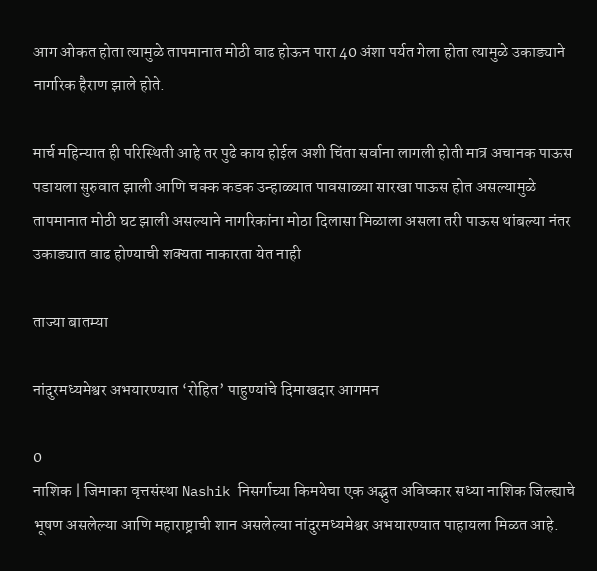आग ओकत होता त्यामुळे तापमानात मोठी वाढ होऊन पारा 40 अंशा पर्यत गेला होता त्यामुळे उकाड्याने नागरिक हैराण झाले होते.

मार्च महिन्यात ही परिस्थिती आहे तर पुढे काय होईल अशी चिंता सर्वाना लागली होती मात्र अचानक पाऊस पडायला सुरुवात झाली आणि चक्क कडक उन्हाळ्यात पावसाळ्या सारखा पाऊस होत असल्यामुळे तापमानात मोठी घट झाली असल्याने नागरिकांना मोठा दिलासा मिळाला असला तरी पाऊस थांबल्या नंतर उकाड्यात वाढ होण्याची शक्यता नाकारता येत नाही

ताज्या बातम्या

नांदुरमध्यमेश्वर अभयारण्यात ‘रोहित’ पाहुण्यांचे दिमाखदार आगमन

0
नाशिक | जिमाका वृत्तसंस्था Nashik निसर्गाच्या किमयेचा एक अद्भुत अविष्कार सध्या नाशिक जिल्ह्याचे भूषण असलेल्या आणि महाराष्ट्राची शान असलेल्या नांदुरमध्यमेश्वर अभयारण्यात पाहायला मिळत आहे.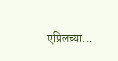एप्रिलच्या...